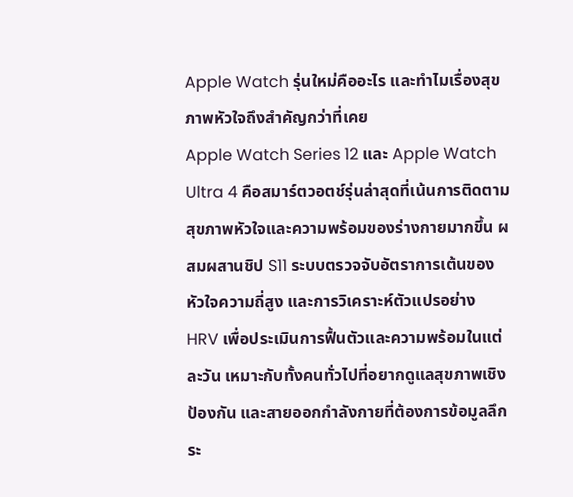Apple Watch รุ่นใหม่คืออะไร และทำไมเรื่องสุขภาพหัวใจถึงสำคัญกว่าที่เคย
Apple Watch Series 12 และ Apple Watch Ultra 4 คือสมาร์ตวอตช์รุ่นล่าสุดที่เน้นการติดตามสุขภาพหัวใจและความพร้อมของร่างกายมากขึ้น ผสมผสานชิป S11 ระบบตรวจจับอัตราการเต้นของหัวใจความถี่สูง และการวิเคราะห์ตัวแปรอย่าง HRV เพื่อประเมินการฟื้นตัวและความพร้อมในแต่ละวัน เหมาะกับทั้งคนทั่วไปที่อยากดูแลสุขภาพเชิงป้องกัน และสายออกกำลังกายที่ต้องการข้อมูลลึกระ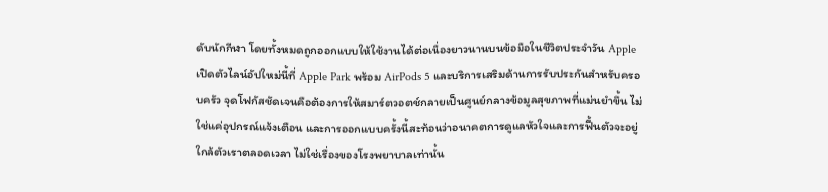ดับนักกีฬา โดยทั้งหมดถูกออกแบบให้ใช้งานได้ต่อเนื่องยาวนานบนข้อมือในชีวิตประจำวัน Apple เปิดตัวไลน์อัปใหม่นี้ที่ Apple Park พร้อม AirPods 5 และบริการเสริมด้านการรับประกันสำหรับครอบครัว จุดโฟกัสชัดเจนคือต้องการให้สมาร์ตวอตช์กลายเป็นศูนย์กลางข้อมูลสุขภาพที่แม่นยำขึ้น ไม่ใช่แค่อุปกรณ์แจ้งเตือน และการออกแบบครั้งนี้สะท้อนว่าอนาคตการดูแลหัวใจและการฟื้นตัวจะอยู่ใกล้ตัวเราตลอดเวลา ไม่ใช่เรื่องของโรงพยาบาลเท่านั้น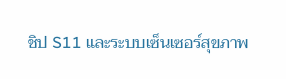ชิป S11 และระบบเซ็นเซอร์สุขภาพ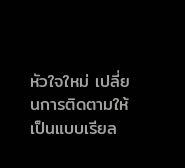หัวใจใหม่ เปลี่ยนการติดตามให้เป็นแบบเรียล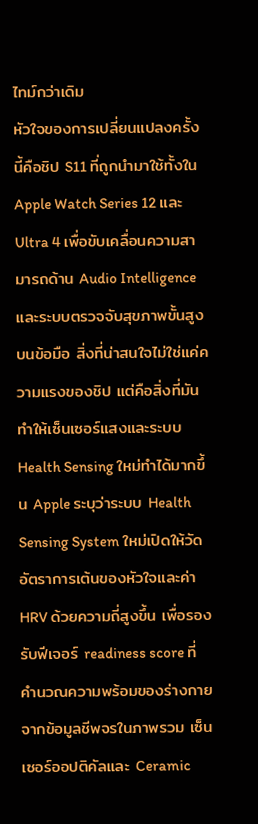ไทม์กว่าเดิม
หัวใจของการเปลี่ยนแปลงครั้งนี้คือชิป S11 ที่ถูกนำมาใช้ทั้งใน Apple Watch Series 12 และ Ultra 4 เพื่อขับเคลื่อนความสามารถด้าน Audio Intelligence และระบบตรวจจับสุขภาพขั้นสูงบนข้อมือ สิ่งที่น่าสนใจไม่ใช่แค่ความแรงของชิป แต่คือสิ่งที่มันทำให้เซ็นเซอร์แสงและระบบ Health Sensing ใหม่ทำได้มากขึ้น Apple ระบุว่าระบบ Health Sensing System ใหม่เปิดให้วัดอัตราการเต้นของหัวใจและค่า HRV ด้วยความถี่สูงขึ้น เพื่อรองรับฟีเจอร์ readiness score ที่คำนวณความพร้อมของร่างกายจากข้อมูลชีพจรในภาพรวม เซ็นเซอร์ออปติคัลและ Ceramic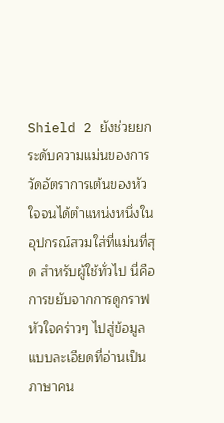Shield 2 ยังช่วยยกระดับความแม่นของการวัดอัตราการเต้นของหัวใจจนได้ตำแหน่งหนึ่งในอุปกรณ์สวมใส่ที่แม่นที่สุด สำหรับผู้ใช้ทั่วไป นี่คือการขยับจากการดูกราฟหัวใจคร่าวๆ ไปสู่ข้อมูลแบบละเอียดที่อ่านเป็นภาษาคน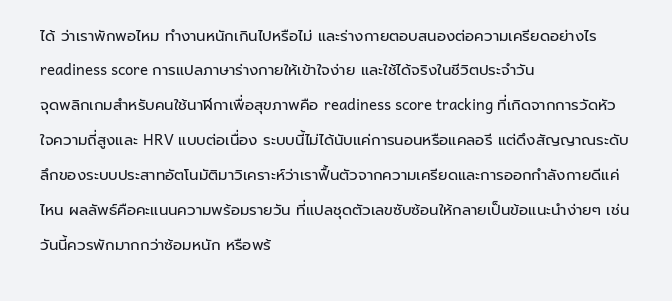ได้ ว่าเราพักพอไหม ทำงานหนักเกินไปหรือไม่ และร่างกายตอบสนองต่อความเครียดอย่างไร
readiness score การแปลภาษาร่างกายให้เข้าใจง่าย และใช้ได้จริงในชีวิตประจำวัน
จุดพลิกเกมสำหรับคนใช้นาฬิกาเพื่อสุขภาพคือ readiness score tracking ที่เกิดจากการวัดหัวใจความถี่สูงและ HRV แบบต่อเนื่อง ระบบนี้ไม่ได้นับแค่การนอนหรือแคลอรี แต่ดึงสัญญาณระดับลึกของระบบประสาทอัตโนมัติมาวิเคราะห์ว่าเราฟื้นตัวจากความเครียดและการออกกำลังกายดีแค่ไหน ผลลัพธ์คือคะแนนความพร้อมรายวัน ที่แปลชุดตัวเลขซับซ้อนให้กลายเป็นข้อแนะนำง่ายๆ เช่น วันนี้ควรพักมากกว่าซ้อมหนัก หรือพร้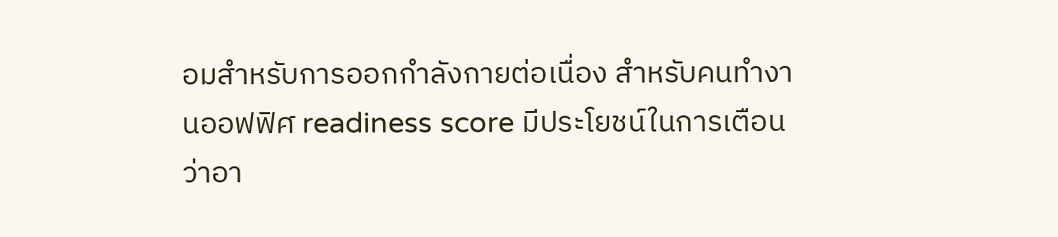อมสำหรับการออกกำลังกายต่อเนื่อง สำหรับคนทำงานออฟฟิศ readiness score มีประโยชน์ในการเตือนว่าอา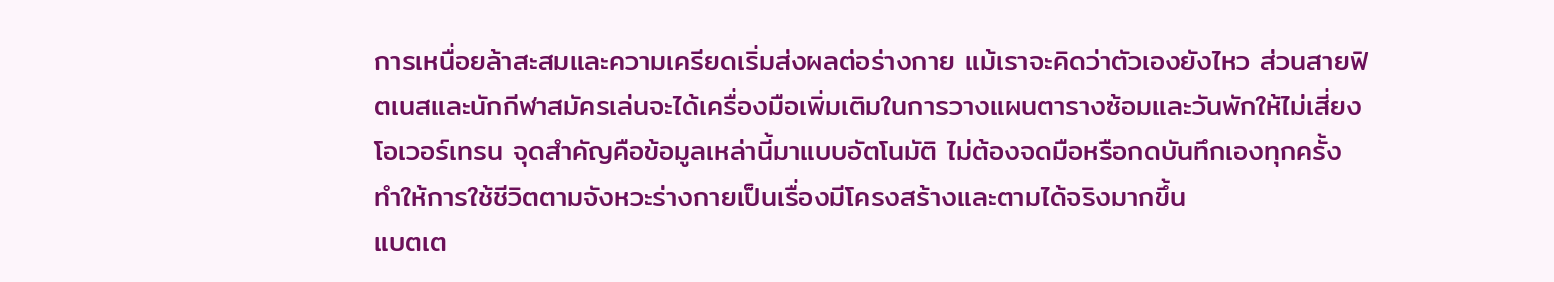การเหนื่อยล้าสะสมและความเครียดเริ่มส่งผลต่อร่างกาย แม้เราจะคิดว่าตัวเองยังไหว ส่วนสายฟิตเนสและนักกีฬาสมัครเล่นจะได้เครื่องมือเพิ่มเติมในการวางแผนตารางซ้อมและวันพักให้ไม่เสี่ยงโอเวอร์เทรน จุดสำคัญคือข้อมูลเหล่านี้มาแบบอัตโนมัติ ไม่ต้องจดมือหรือกดบันทึกเองทุกครั้ง ทำให้การใช้ชีวิตตามจังหวะร่างกายเป็นเรื่องมีโครงสร้างและตามได้จริงมากขึ้น
แบตเต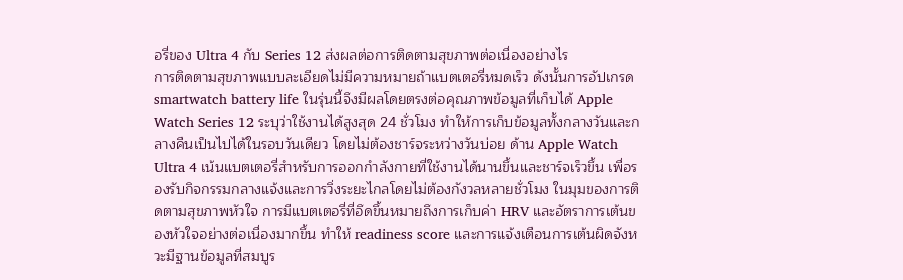อรี่ของ Ultra 4 กับ Series 12 ส่งผลต่อการติดตามสุขภาพต่อเนื่องอย่างไร
การติดตามสุขภาพแบบละเอียดไม่มีความหมายถ้าแบตเตอรี่หมดเร็ว ดังนั้นการอัปเกรด smartwatch battery life ในรุ่นนี้จึงมีผลโดยตรงต่อคุณภาพข้อมูลที่เก็บได้ Apple Watch Series 12 ระบุว่าใช้งานได้สูงสุด 24 ชั่วโมง ทำให้การเก็บข้อมูลทั้งกลางวันและกลางคืนเป็นไปได้ในรอบวันเดียว โดยไม่ต้องชาร์จระหว่างวันบ่อย ด้าน Apple Watch Ultra 4 เน้นแบตเตอรี่สำหรับการออกกำลังกายที่ใช้งานได้นานขึ้นและชาร์จเร็วขึ้น เพื่อรองรับกิจกรรมกลางแจ้งและการวิ่งระยะไกลโดยไม่ต้องกังวลหลายชั่วโมง ในมุมของการติดตามสุขภาพหัวใจ การมีแบตเตอรี่ที่อึดขึ้นหมายถึงการเก็บค่า HRV และอัตราการเต้นของหัวใจอย่างต่อเนื่องมากขึ้น ทำให้ readiness score และการแจ้งเตือนการเต้นผิดจังหวะมีฐานข้อมูลที่สมบูร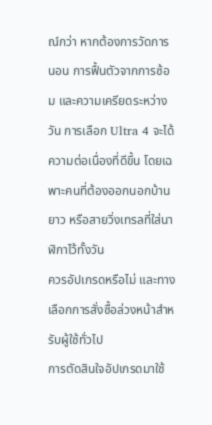ณ์กว่า หากต้องการวัดการนอน การฟื้นตัวจากการซ้อม และความเครียดระหว่างวัน การเลือก Ultra 4 จะได้ความต่อเนื่องที่ดีขึ้น โดยเฉพาะคนที่ต้องออกนอกบ้านยาว หรือสายวิ่งเทรลที่ใส่นาฬิกาไว้ทั้งวัน
ควรอัปเกรดหรือไม่ และทางเลือกการสั่งซื้อล่วงหน้าสำหรับผู้ใช้ทั่วไป
การตัดสินใจอัปเกรดมาใช้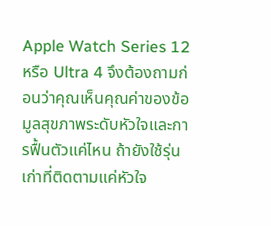Apple Watch Series 12 หรือ Ultra 4 จึงต้องถามก่อนว่าคุณเห็นคุณค่าของข้อมูลสุขภาพระดับหัวใจและการฟื้นตัวแค่ไหน ถ้ายังใช้รุ่นเก่าที่ติดตามแค่หัวใจ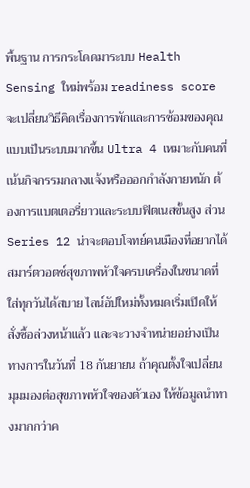พื้นฐาน การกระโดดมาระบบ Health Sensing ใหม่พร้อม readiness score จะเปลี่ยนวิธีคิดเรื่องการพักและการซ้อมของคุณแบบเป็นระบบมากขึ้น Ultra 4 เหมาะกับคนที่เน้นกิจกรรมกลางแจ้งหรือออกกำลังกายหนัก ต้องการแบตเตอรี่ยาวและระบบฟิตเนสขั้นสูง ส่วน Series 12 น่าจะตอบโจทย์คนเมืองที่อยากได้สมาร์ตวอตช์สุขภาพหัวใจครบเครื่องในขนาดที่ใส่ทุกวันได้สบาย ไลน์อัปใหม่ทั้งหมดเริ่มเปิดให้สั่งซื้อล่วงหน้าแล้ว และจะวางจำหน่ายอย่างเป็นทางการในวันที่ 18 กันยายน ถ้าคุณตั้งใจเปลี่ยนมุมมองต่อสุขภาพหัวใจของตัวเอง ให้ข้อมูลนำทางมากกว่าค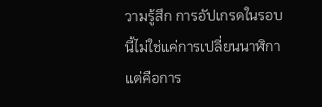วามรู้สึก การอัปเกรดในรอบนี้ไม่ใช่แค่การเปลี่ยนนาฬิกา แต่คือการ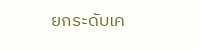ยกระดับเค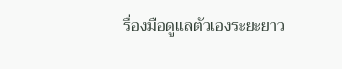รื่องมือดูแลตัวเองระยะยาว